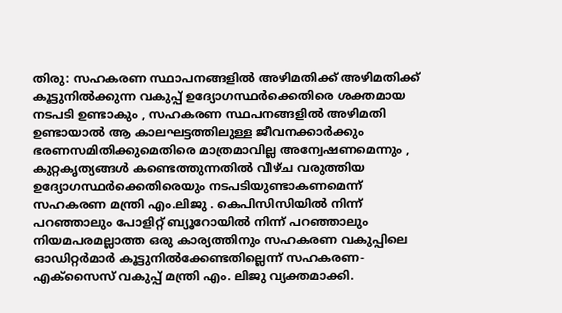തിരു: സഹകരണ സ്ഥാപനങ്ങളിൽ അഴിമതിക്ക് അഴിമതിക്ക് കൂട്ടുനിൽക്കുന്ന വകുപ്പ് ഉദ്യോഗസ്ഥർക്കെതിരെ ശക്തമായ നടപടി ഉണ്ടാകും , സഹകരണ സ്ഥപനങ്ങളിൽ അഴിമതി ഉണ്ടായാൽ ആ കാലഘട്ടത്തിലുള്ള ജീവനക്കാർക്കും ഭരണസമിതിക്കുമെതിരെ മാത്രമാവില്ല അന്വേഷണമെന്നും , കുറ്റകൃത്യങ്ങൾ കണ്ടെത്തുന്നതിൽ വീഴ്ച വരുത്തിയ ഉദ്യോഗസ്ഥർക്കെതിരെയും നടപടിയുണ്ടാകണമെന്ന് സഹകരണ മന്ത്രി എം.ലിജു . കെപിസിസിയിൽ നിന്ന് പറഞ്ഞാലും പോളിറ്റ് ബ്യൂറോയിൽ നിന്ന് പറഞ്ഞാലും നിയമപരമല്ലാത്ത ഒരു കാര്യത്തിനും സഹകരണ വകുപ്പിലെ ഓഡിറ്റർമാർ കൂട്ടുനിൽക്കേണ്ടതില്ലെന്ന് സഹകരണ-എക്സൈസ് വകുപ്പ് മന്ത്രി എം. ലിജു വ്യക്തമാക്കി.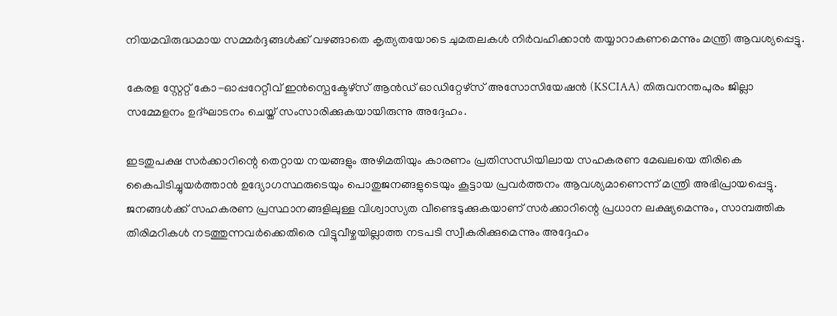നിയമവിരുദ്ധമായ സമ്മർദ്ദങ്ങൾക്ക് വഴങ്ങാതെ കൃത്യതയോടെ ചുമതലകൾ നിർവഹിക്കാൻ തയ്യാറാകണമെന്നും മന്ത്രി ആവശ്യപ്പെട്ടു.

കേരള സ്റ്റേറ്റ് കോ-ഓപ്പറേറ്റീവ് ഇൻസ്പെക്ടേഴ്സ് ആൻഡ് ഓഡിറ്റേഴ്സ് അസോസിയേഷൻ (KSCIAA) തിരുവനന്തപുരം ജില്ലാ സമ്മേളനം ഉദ്ഘാടനം ചെയ്ത് സംസാരിക്കുകയായിരുന്നു അദ്ദേഹം.

ഇടതുപക്ഷ സർക്കാറിന്റെ തെറ്റായ നയങ്ങളും അഴിമതിയും കാരണം പ്രതിസന്ധിയിലായ സഹകരണ മേഖലയെ തിരികെ കൈപിടിച്ചുയർത്താൻ ഉദ്യോഗസ്ഥരുടെയും പൊതുജനങ്ങളുടെയും കൂട്ടായ പ്രവർത്തനം ആവശ്യമാണെന്ന് മന്ത്രി അഭിപ്രായപ്പെട്ടു. ജനങ്ങൾക്ക് സഹകരണ പ്രസ്ഥാനങ്ങളിലുള്ള വിശ്വാസ്യത വീണ്ടെടുക്കുകയാണ് സർക്കാറിന്റെ പ്രധാന ലക്ഷ്യമെന്നും, സാമ്പത്തിക തിരിമറികൾ നടത്തുന്നവർക്കെതിരെ വിട്ടുവീഴ്ചയില്ലാത്ത നടപടി സ്വീകരിക്കുമെന്നും അദ്ദേഹം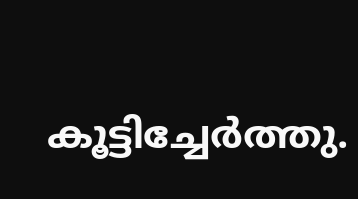കൂട്ടിച്ചേർത്തു.